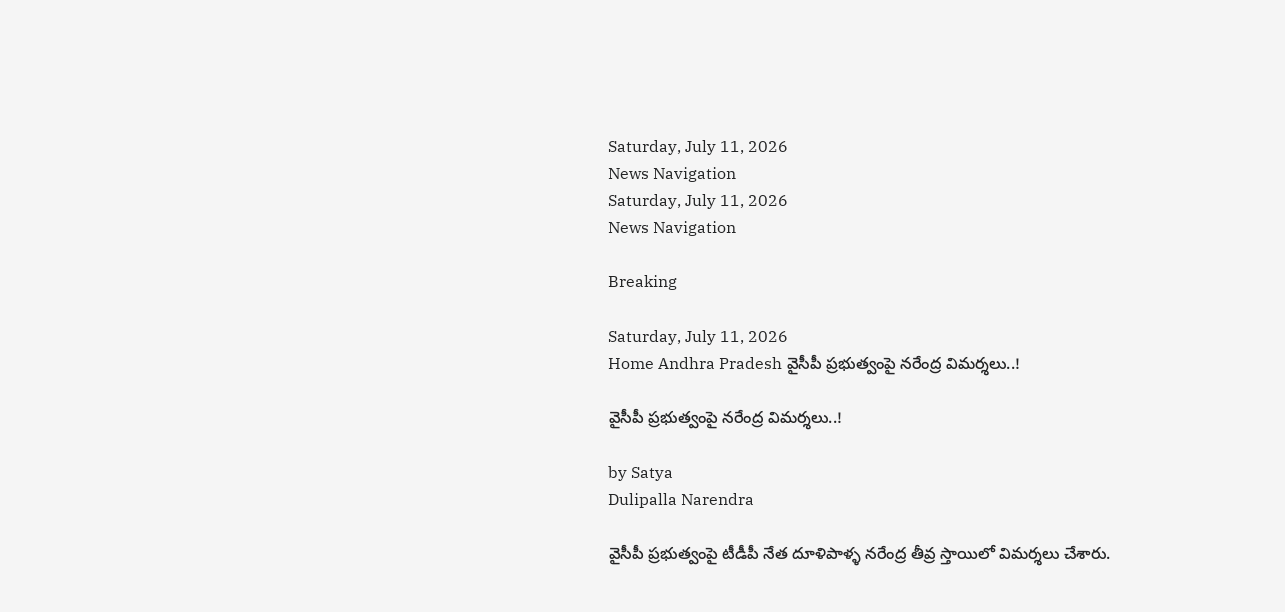Saturday, July 11, 2026
News Navigation
Saturday, July 11, 2026
News Navigation

Breaking

Saturday, July 11, 2026
Home Andhra Pradesh వైసీపీ ప్రభుత్వంపై నరేంద్ర విమర్శలు..!

వైసీపీ ప్రభుత్వంపై నరేంద్ర విమర్శలు..!

by Satya
Dulipalla Narendra

వైసీపీ ప్రభుత్వంపై టీడీపీ నేత దూళిపాళ్ళ నరేంద్ర తీవ్ర స్తాయిలో విమర్శలు చేశారు.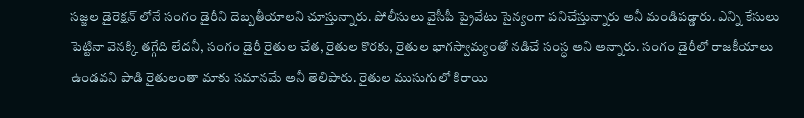సజ్జల డైరెక్షన్ లోనే సంగం డైరీని దెబ్బతీయాలని చూస్తున్నారు. పోలీసులు వైసీపీ ప్రైవేటు సైన్యంగా పనిచేస్తున్నారు అనీ మండిపడ్డారు. ఎన్ని కేసులు పెట్టినా వెనక్కి తగ్గేది లేదనీ, సంగం డైరీ రైతుల చేత, రైతుల కొరకు, రైతుల భాగస్వామ్యంతో నడిచే సంస్ధ అని అన్నారు. సంగం డైరీలో రాజకీయాలు ఉండవని పాడి రైతులంతా మాకు సమానమే అనీ తెలిపారు. రైతుల ముసుగులో కిరాయి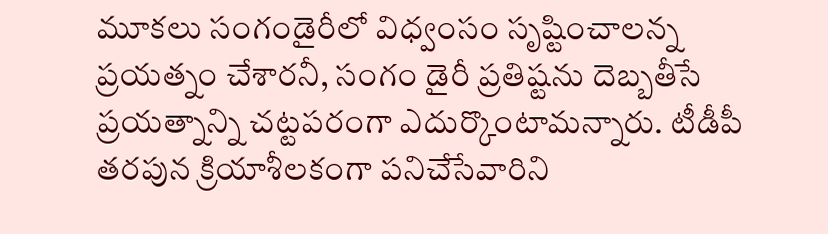మూకలు సంగండైరీలో విధ్వంసం సృష్టించాలన్న ప్రయత్నం చేశారనీ, సంగం డైరీ ప్రతిష్టను దెబ్బతీసే ప్రయత్నాన్ని చట్టపరంగా ఎదుర్కొంటామన్నారు. టీడీపీ తరపున క్రియాశీలకంగా పనిచేసేవారిని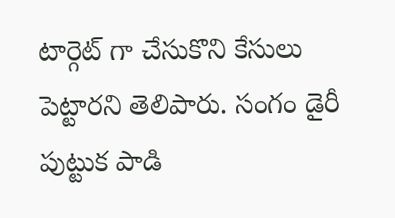టార్గెట్ గా చేసుకొని కేసులు పెట్టారని తెలిపారు. సంగం డైరీ పుట్టుక పాడి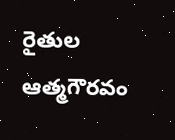రైతుల ఆత్మగౌరవం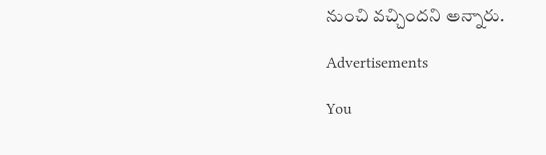నుంచి వచ్చిందని అన్నారు.

Advertisements

You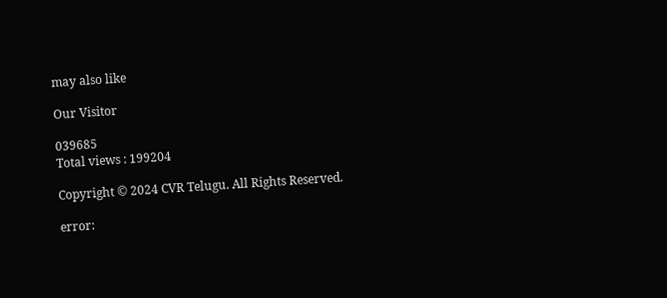may also like

Our Visitor

039685
Total views : 199204

Copyright © 2024 CVR Telugu. All Rights Reserved.

error: